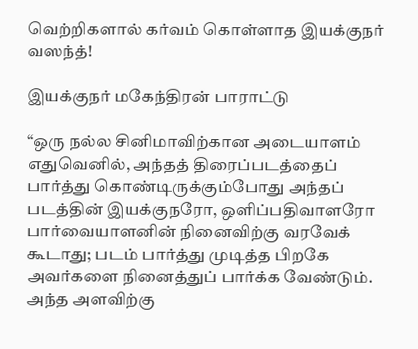வெற்றிகளால் கர்வம் கொள்ளாத இயக்குநர் வஸந்த்!

இயக்குநர் மகேந்திரன் பாராட்டு

“ஒரு நல்ல சினிமாவிற்கான அடையாளம் எதுவெனில், அந்தத் திரைப்படத்தைப் பார்த்து கொண்டிருக்கும்போது அந்தப் படத்தின் இயக்குநரோ, ஒளிப்பதிவாளரோ பார்வையாளனின் நினைவிற்கு வரவேக் கூடாது; படம் பார்த்து முடித்த பிறகே அவர்களை நினைத்துப் பார்க்க வேண்டும். அந்த அளவிற்கு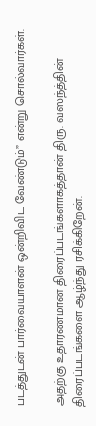படத்துடன் பார்வையாளன் ஒன்றிவிட வேண்டும்” என்று சொல்வார்கள்.

அதற்கு உதாரணமான திரைப்படங்களாகத்தான் திரு. வஸந்த்தின் திரைப்படங்களை ஆழ்ந்து ரசிக்கிறேன்.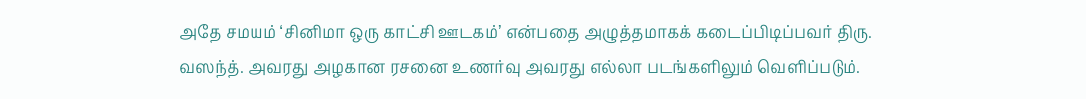அதே சமயம் ‘சினிமா ஒரு காட்சி ஊடகம்’ என்பதை அழுத்தமாகக் கடைப்பிடிப்பவர் திரு. வஸந்த். அவரது அழகான ரசனை உணர்வு அவரது எல்லா படங்களிலும் வெளிப்படும்.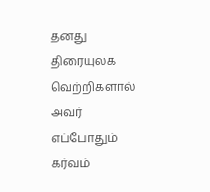தனது திரையுலக வெற்றிகளால் அவர் எப்போதும் கர்வம்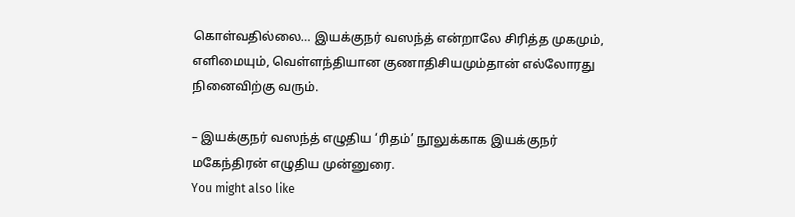கொள்வதில்லை… இயக்குநர் வஸந்த் என்றாலே சிரித்த முகமும், எளிமையும், வெள்ளந்தியான குணாதிசியமும்தான் எல்லோரது நினைவிற்கு வரும்.

– இயக்குநர் வஸந்த் எழுதிய ‘ரிதம்’ நூலுக்காக இயக்குநர் மகேந்திரன் எழுதிய முன்னுரை.
You might also like